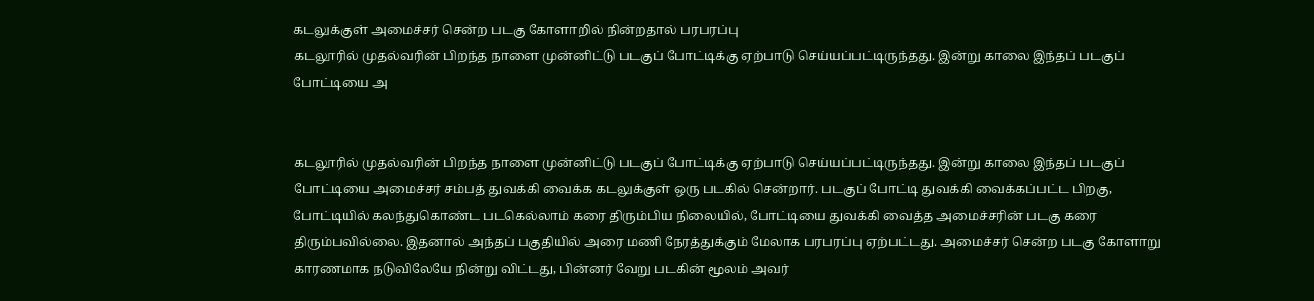கடலுக்குள் அமைச்சர் சென்ற படகு கோளாறில் நின்றதால் பரபரப்பு
கடலூரில் முதல்வரின் பிறந்த நாளை முன்னிட்டு படகுப் போட்டிக்கு ஏற்பாடு செய்யப்பட்டிருந்தது. இன்று காலை இந்தப் படகுப் போட்டியை அ


கடலூரில் முதல்வரின் பிறந்த நாளை முன்னிட்டு படகுப் போட்டிக்கு ஏற்பாடு செய்யப்பட்டிருந்தது. இன்று காலை இந்தப் படகுப் போட்டியை அமைச்சர் சம்பத் துவக்கி வைக்க கடலுக்குள் ஒரு படகில் சென்றார். படகுப் போட்டி துவக்கி வைக்கப்பட்ட பிறகு, போட்டியில் கலந்துகொண்ட படகெல்லாம் கரை திரும்பிய நிலையில், போட்டியை துவக்கி வைத்த அமைச்சரின் படகு கரை திரும்பவில்லை. இதனால் அந்தப் பகுதியில் அரை மணி நேரத்துக்கும் மேலாக பரபரப்பு ஏற்பட்டது. அமைச்சர் சென்ற படகு கோளாறு காரணமாக நடுவிலேயே நின்று விட்டது, பின்னர் வேறு படகின் மூலம் அவர்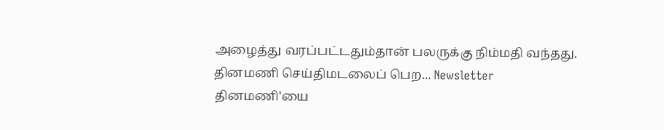அழைத்து வரப்பட்டதும்தான் பலருக்கு நிம்மதி வந்தது.
தினமணி செய்திமடலைப் பெற... Newsletter
தினமணி'யை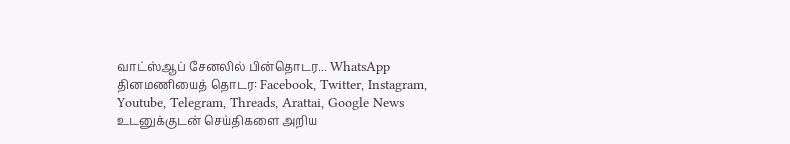வாட்ஸ்ஆப் சேனலில் பின்தொடர... WhatsApp
தினமணியைத் தொடர: Facebook, Twitter, Instagram, Youtube, Telegram, Threads, Arattai, Google News
உடனுக்குடன் செய்திகளை அறிய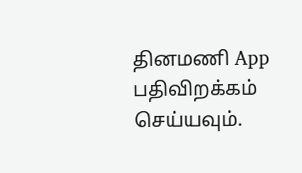தினமணி App பதிவிறக்கம் செய்யவும்.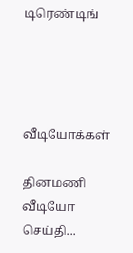டிரெண்டிங்




வீடியோக்கள்

தினமணி வீடியோ செய்தி...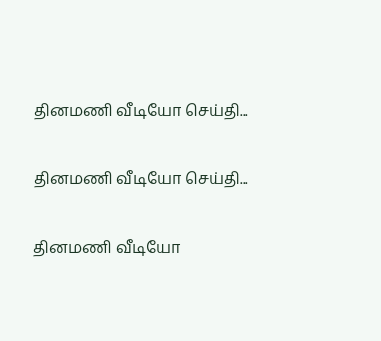தினமணி வீடியோ செய்தி...

தினமணி வீடியோ செய்தி...

தினமணி வீடியோ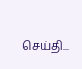செய்தி...